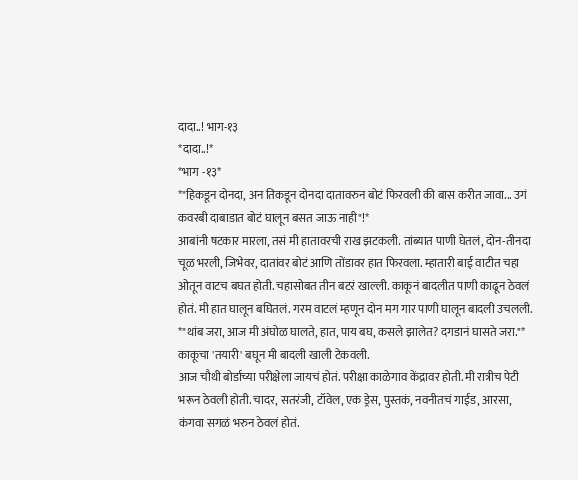दादा..! भाग-१३
*दादा..!*
*भाग -१३*
*"हिकडून दोनदा, अन तिकडून दोनदा दातावरुन बोटं फिरवली की बास करीत जावा... उगं कवरबी दाबाडात बोटं घालून बसत जाऊ नाही"!*
आबांनी षटकार मारला, तसं मी हातावरची राख झटकली. तांब्यात पाणी घेतलं, दोन-तीनदा चूळ भरली, जिभेवर, दातांवर बोटं आणि तोंडावर हात फिरवला. म्हातारी बाई वाटीत चहा ओतून वाटच बघत होती. चहासोबत तीन बटरं खाल्ली. काकूनं बादलीत पाणी काढून ठेवलं होतं. मी हात घालून बघितलं. गरम वाटलं म्हणून दोन मग गार पाणी घालून बादली उचलली.
*"थांब जरा, आज मी अंघोळ घालते, हात, पाय बघ, कसले झालेत? दगडानं घासते जरा."*
काकूचा 'तयारी' बघून मी बादली खाली टेकवली.
आज चौथी बोर्डाच्या परीक्षेला जायचं होतं. परीक्षा काळेगाव केंद्रावर होती. मी रात्रीच पेटी भरून ठेवली होती. चादर, सतरंजी, टॉवेल, एक ड्रेस, पुस्तकं, नवनीतचं गाईड, आरसा, कंगवा सगळं भरुन ठेवलं होतं.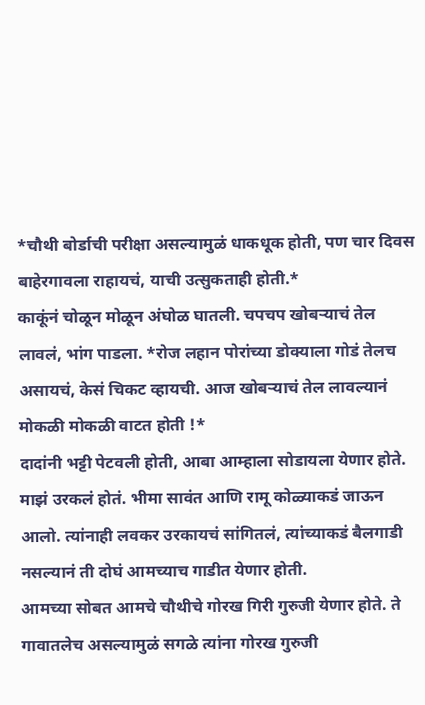*चौथी बोर्डाची परीक्षा असल्यामुळं धाकधूक होती, पण चार दिवस बाहेरगावला राहायचं, याची उत्सुकताही होती.*
काकूंनं चोळून मोळून अंघोळ घातली. चपचप खोबऱ्याचं तेल लावलं, भांग पाडला. *रोज लहान पोरांच्या डोक्याला गोडं तेलच असायचं, केसं चिकट व्हायची. आज खोबऱ्याचं तेल लावल्यानं मोकळी मोकळी वाटत होती !*
दादांनी भट्टी पेटवली होती, आबा आम्हाला सोडायला येणार होते. माझं उरकलं होतं. भीमा सावंत आणि रामू कोळ्याकडं जाऊन आलो. त्यांनाही लवकर उरकायचं सांगितलं, त्यांच्याकडं बैलगाडी नसल्यानं ती दोघं आमच्याच गाडीत येणार होती.
आमच्या सोबत आमचे चौथीचे गोरख गिरी गुरुजी येणार होते. ते गावातलेच असल्यामुळं सगळे त्यांना गोरख गुरुजी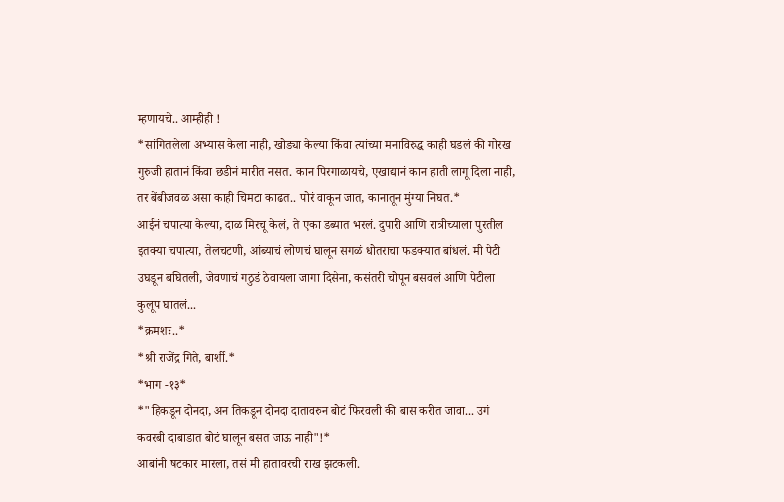म्हणायचे.. आम्हीही !
*सांगितलेला अभ्यास केला नाही, खोड्या केल्या किंवा त्यांच्या मनाविरुद्ध काही घडलं की गोरख गुरुजी हातानं किंवा छडीनं मारीत नसत. कान पिरगाळायचे, एखाद्यानं कान हाती लागू दिला नाही, तर बेंबीजवळ असा काही चिमटा काढत.. पोरं वाकून जात, कानातून मुंग्या निघत.*
आईनं चपात्या केल्या, दाळ मिरचू केलं, ते एका डब्यात भरलं. दुपारी आणि रात्रीच्याला पुरतील इतक्या चपात्या, तेलचटणी, आंब्याचं लोणचं घालून सगळं धोतराचा फडक्यात बांधलं. मी पेटी उघडून बघितली, जेवणाचं गठुडं ठेवायला जागा दिसेना, कसंतरी चोपून बसवलं आणि पेटीला कुलूप घातलं...
*क्रमशः..*
*श्री राजेंद्र गिते, बार्शी.*
*भाग -१३*
*"हिकडून दोनदा, अन तिकडून दोनदा दातावरुन बोटं फिरवली की बास करीत जावा... उगं कवरबी दाबाडात बोटं घालून बसत जाऊ नाही"!*
आबांनी षटकार मारला, तसं मी हातावरची राख झटकली.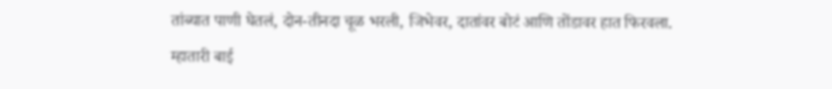तांब्यात पाणी घेतलं, दोन-तीनदा चूळ भरली, जिभेवर, दातांवर बोटं आणि तोंडावर हात फिरवला. म्हातारी बाई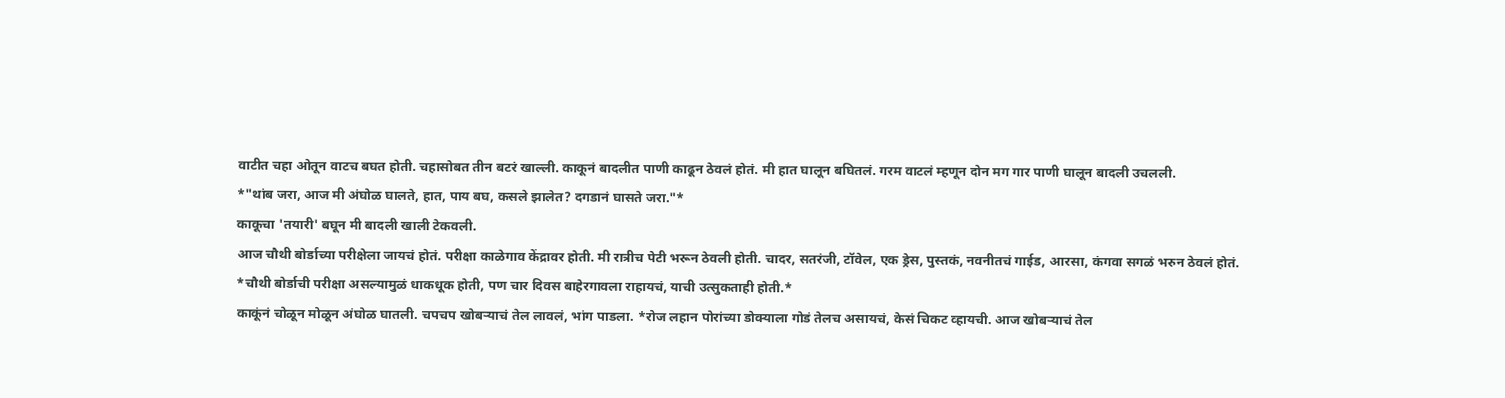वाटीत चहा ओतून वाटच बघत होती. चहासोबत तीन बटरं खाल्ली. काकूनं बादलीत पाणी काढून ठेवलं होतं. मी हात घालून बघितलं. गरम वाटलं म्हणून दोन मग गार पाणी घालून बादली उचलली.
*"थांब जरा, आज मी अंघोळ घालते, हात, पाय बघ, कसले झालेत? दगडानं घासते जरा."*
काकूचा 'तयारी' बघून मी बादली खाली टेकवली.
आज चौथी बोर्डाच्या परीक्षेला जायचं होतं. परीक्षा काळेगाव केंद्रावर होती. मी रात्रीच पेटी भरून ठेवली होती. चादर, सतरंजी, टॉवेल, एक ड्रेस, पुस्तकं, नवनीतचं गाईड, आरसा, कंगवा सगळं भरुन ठेवलं होतं. *चौथी बोर्डाची परीक्षा असल्यामुळं धाकधूक होती, पण चार दिवस बाहेरगावला राहायचं, याची उत्सुकताही होती.*
काकूंनं चोळून मोळून अंघोळ घातली. चपचप खोबऱ्याचं तेल लावलं, भांग पाडला. *रोज लहान पोरांच्या डोक्याला गोडं तेलच असायचं, केसं चिकट व्हायची. आज खोबऱ्याचं तेल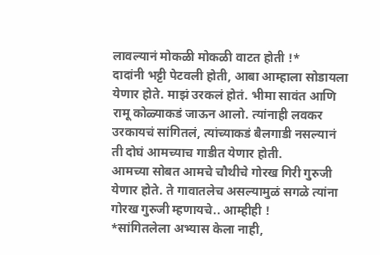लावल्यानं मोकळी मोकळी वाटत होती !*
दादांनी भट्टी पेटवली होती, आबा आम्हाला सोडायला येणार होते. माझं उरकलं होतं. भीमा सावंत आणि रामू कोळ्याकडं जाऊन आलो. त्यांनाही लवकर उरकायचं सांगितलं, त्यांच्याकडं बैलगाडी नसल्यानं ती दोघं आमच्याच गाडीत येणार होती.
आमच्या सोबत आमचे चौथीचे गोरख गिरी गुरुजी येणार होते. ते गावातलेच असल्यामुळं सगळे त्यांना गोरख गुरुजी म्हणायचे.. आम्हीही !
*सांगितलेला अभ्यास केला नाही,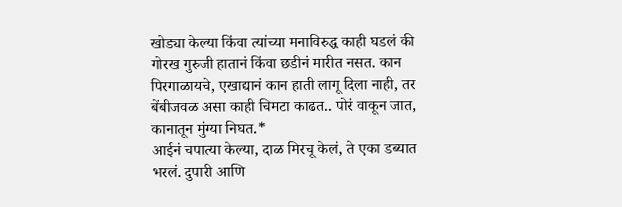खोड्या केल्या किंवा त्यांच्या मनाविरुद्ध काही घडलं की गोरख गुरुजी हातानं किंवा छडीनं मारीत नसत. कान पिरगाळायचे, एखाद्यानं कान हाती लागू दिला नाही, तर बेंबीजवळ असा काही चिमटा काढत.. पोरं वाकून जात, कानातून मुंग्या निघत.*
आईनं चपात्या केल्या, दाळ मिरचू केलं, ते एका डब्यात भरलं. दुपारी आणि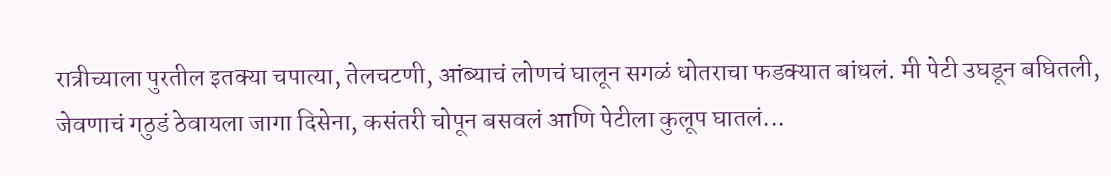रात्रीच्याला पुरतील इतक्या चपात्या, तेलचटणी, आंब्याचं लोणचं घालून सगळं धोतराचा फडक्यात बांधलं. मी पेटी उघडून बघितली, जेवणाचं गठुडं ठेवायला जागा दिसेना, कसंतरी चोपून बसवलं आणि पेटीला कुलूप घातलं...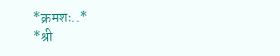*क्रमशः..*
*श्री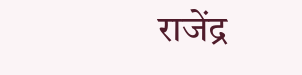राजेंद्र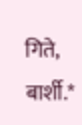गिते, बार्शी.*